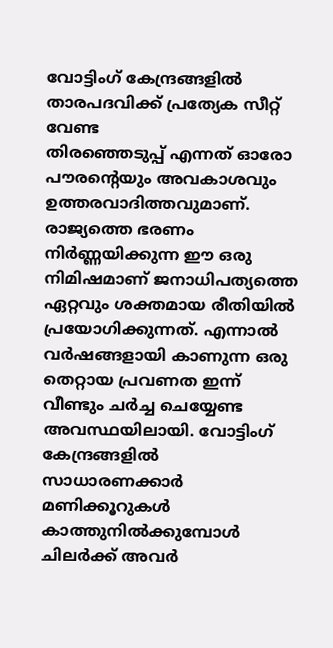വോട്ടിംഗ് കേന്ദ്രങ്ങളിൽ താരപദവിക്ക് പ്രത്യേക സീറ്റ് വേണ്ട
തിരഞ്ഞെടുപ്പ് എന്നത് ഓരോ പൗരന്റെയും അവകാശവും ഉത്തരവാദിത്തവുമാണ്. രാജ്യത്തെ ഭരണം നിർണ്ണയിക്കുന്ന ഈ ഒരു നിമിഷമാണ് ജനാധിപത്യത്തെ ഏറ്റവും ശക്തമായ രീതിയിൽ പ്രയോഗിക്കുന്നത്. എന്നാൽ വർഷങ്ങളായി കാണുന്ന ഒരു തെറ്റായ പ്രവണത ഇന്ന് വീണ്ടും ചർച്ച ചെയ്യേണ്ട അവസ്ഥയിലായി. വോട്ടിംഗ് കേന്ദ്രങ്ങളിൽ സാധാരണക്കാർ മണിക്കൂറുകൾ കാത്തുനിൽക്കുമ്പോൾ ചിലർക്ക് അവർ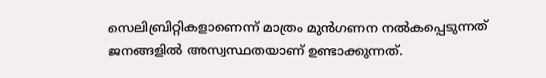സെലിബ്രിറ്റികളാണെന്ന് മാത്രം മുൻഗണന നൽകപ്പെടുന്നത് ജനങ്ങളിൽ അസ്വസ്ഥതയാണ് ഉണ്ടാക്കുന്നത്.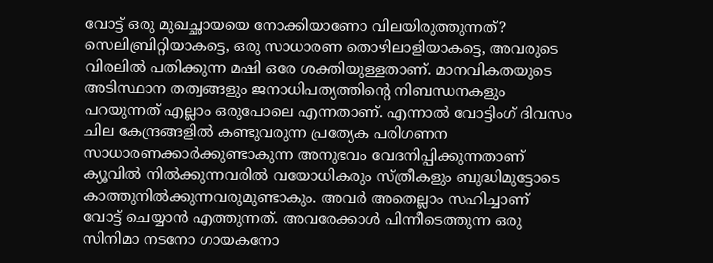വോട്ട് ഒരു മുഖച്ഛായയെ നോക്കിയാണോ വിലയിരുത്തുന്നത്? സെലിബ്രിറ്റിയാകട്ടെ, ഒരു സാധാരണ തൊഴിലാളിയാകട്ടെ, അവരുടെ വിരലിൽ പതിക്കുന്ന മഷി ഒരേ ശക്തിയുള്ളതാണ്. മാനവികതയുടെ അടിസ്ഥാന തത്വങ്ങളും ജനാധിപത്യത്തിന്റെ നിബന്ധനകളും പറയുന്നത് എല്ലാം ഒരുപോലെ എന്നതാണ്. എന്നാൽ വോട്ടിംഗ് ദിവസം ചില കേന്ദ്രങ്ങളിൽ കണ്ടുവരുന്ന പ്രത്യേക പരിഗണന സാധാരണക്കാർക്കുണ്ടാകുന്ന അനുഭവം വേദനിപ്പിക്കുന്നതാണ്
ക്യൂവിൽ നിൽക്കുന്നവരിൽ വയോധികരും സ്ത്രീകളും ബുദ്ധിമുട്ടോടെ കാത്തുനിൽക്കുന്നവരുമുണ്ടാകും. അവർ അതെല്ലാം സഹിച്ചാണ് വോട്ട് ചെയ്യാൻ എത്തുന്നത്. അവരേക്കാൾ പിന്നീടെത്തുന്ന ഒരു സിനിമാ നടനോ ഗായകനോ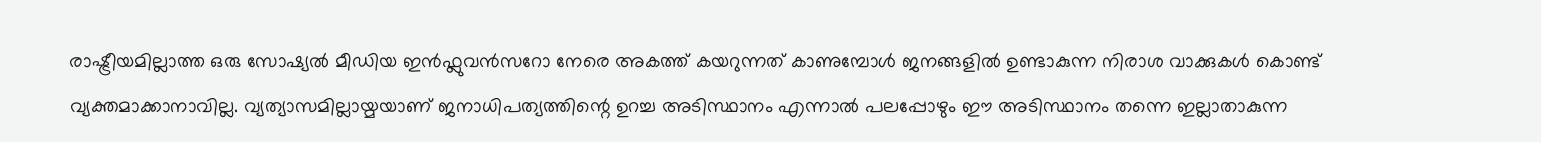രാഷ്ട്രീയമില്ലാത്ത ഒരു സോഷ്യൽ മീഡിയ ഇൻഫ്ലുവൻസറോ നേരെ അകത്ത് കയറുന്നത് കാണുമ്പോൾ ജനങ്ങളിൽ ഉണ്ടാകുന്ന നിരാശ വാക്കുകൾ കൊണ്ട് വ്യക്തമാക്കാനാവില്ല. വ്യത്യാസമില്ലായ്മയാണ് ജനാധിപത്യത്തിന്റെ ഉറച്ച അടിസ്ഥാനം എന്നാൽ പലപ്പോഴും ഈ അടിസ്ഥാനം തന്നെ ഇല്ലാതാകുന്ന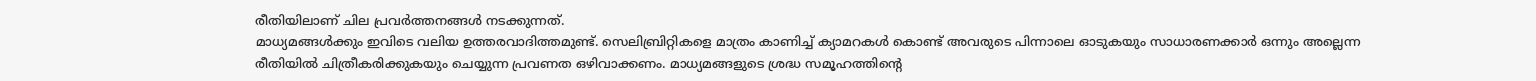രീതിയിലാണ് ചില പ്രവർത്തനങ്ങൾ നടക്കുന്നത്.
മാധ്യമങ്ങൾക്കും ഇവിടെ വലിയ ഉത്തരവാദിത്തമുണ്ട്. സെലിബ്രിറ്റികളെ മാത്രം കാണിച്ച് ക്യാമറകൾ കൊണ്ട് അവരുടെ പിന്നാലെ ഓടുകയും സാധാരണക്കാർ ഒന്നും അല്ലെന്ന രീതിയിൽ ചിത്രീകരിക്കുകയും ചെയ്യുന്ന പ്രവണത ഒഴിവാക്കണം. മാധ്യമങ്ങളുടെ ശ്രദ്ധ സമൂഹത്തിന്റെ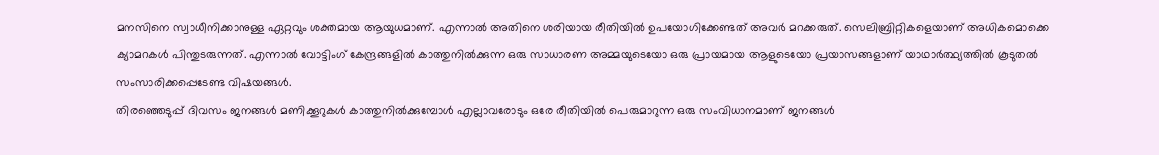മനസിനെ സ്വാധീനിക്കാനുള്ള ഏറ്റവും ശക്തമായ ആയുധമാണ്. എന്നാൽ അതിനെ ശരിയായ രീതിയിൽ ഉപയോഗിക്കേണ്ടത് അവർ മറക്കരുത്. സെലിബ്രിറ്റികളെയാണ് അധികമൊക്കെ ക്യാമറകൾ പിന്തുടരുന്നത്. എന്നാൽ വോട്ടിംഗ് കേന്ദ്രങ്ങളിൽ കാത്തുനിൽക്കുന്ന ഒരു സാധാരണ അമ്മയുടെയോ ഒരു പ്രായമായ ആളുടെയോ പ്രയാസങ്ങളാണ് യാഥാർത്ഥ്യത്തിൽ കൂടുതൽ സംസാരിക്കപ്പെടേണ്ട വിഷയങ്ങൾ.
തിരഞ്ഞെടുപ്പ് ദിവസം ജനങ്ങൾ മണിക്കൂറുകൾ കാത്തുനിൽക്കുമ്പോൾ എല്ലാവരോടും ഒരേ രീതിയിൽ പെരുമാറുന്ന ഒരു സംവിധാനമാണ് ജനങ്ങൾ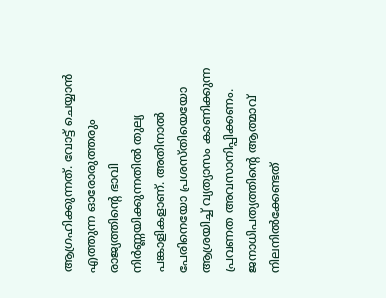ആഗ്രഹിക്കുന്നത്. വോട്ട് ചെയ്യാൻ എത്തുന്ന ഓരോരുത്തരും രാജ്യത്തിന്റെ ഭാവി നിർണ്ണയിക്കുന്നതിൽ തുല്യ പങ്കാളികളാണ്. അതിനാൽ പേരിനെയോ പ്രശസ്തിയെയോ ആശ്രയിച്ച് വ്യത്യാസം കാണിക്കുന്ന പ്രവണത അവസാനിപ്പിക്കണം. ജനാധിപത്യത്തിന്റെ ആത്മാവ് നിലനിൽക്കേണ്ടത്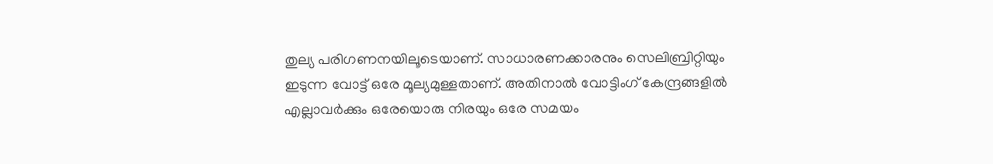തുല്യ പരിഗണനയിലൂടെയാണ്. സാധാരണക്കാരനും സെലിബ്രിറ്റിയും ഇടുന്ന വോട്ട് ഒരേ മൂല്യമുള്ളതാണ്. അതിനാൽ വോട്ടിംഗ് കേന്ദ്രങ്ങളിൽ എല്ലാവർക്കും ഒരേയൊരു നിരയും ഒരേ സമയം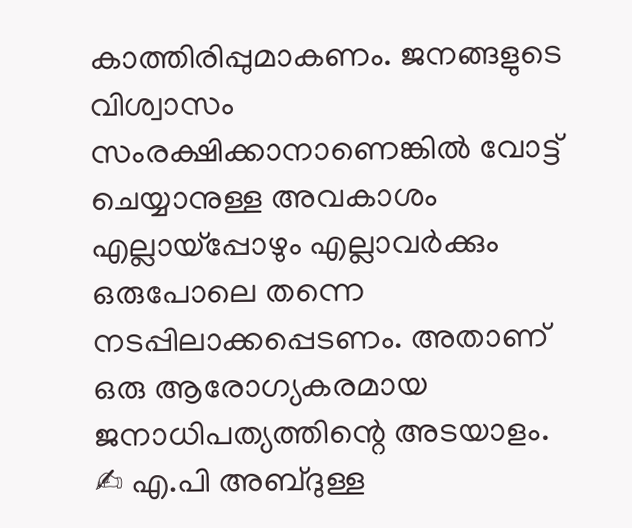കാത്തിരിപ്പുമാകണം. ജനങ്ങളുടെ വിശ്വാസം സംരക്ഷിക്കാനാണെങ്കിൽ വോട്ട് ചെയ്യാനുള്ള അവകാശം എല്ലായ്പ്പോഴും എല്ലാവർക്കും ഒരുപോലെ തന്നെ നടപ്പിലാക്കപ്പെടണം. അതാണ് ഒരു ആരോഗ്യകരമായ ജനാധിപത്യത്തിന്റെ അടയാളം.
✍ എ.പി അബ്ദുള്ള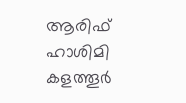ആരിഫ് ഹാശിമി കളത്തൂർ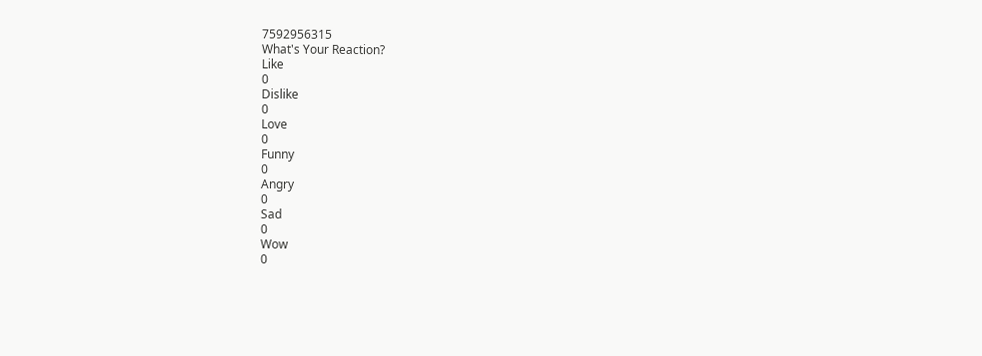7592956315
What's Your Reaction?
Like
0
Dislike
0
Love
0
Funny
0
Angry
0
Sad
0
Wow
0